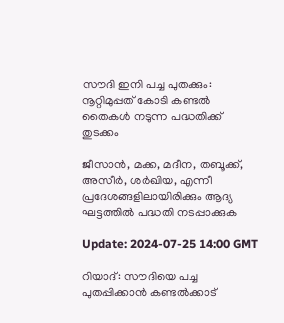സൗദി ഇനി പച്ച പുതക്കും: നൂറ്റിമുപ്പത് കോടി കണ്ടൽ തൈകൾ നടുന്ന പദ്ധതിക്ക് തുടക്കം

ജീസാൻ, മക്ക, മദീന, തബൂക്ക്, അസീർ, ശർഖിയ, എന്നീ പ്രദേശങ്ങളിലായിരിക്കും ആദ്യ ഘട്ടത്തിൽ പദ്ധതി നടപ്പാക്കുക

Update: 2024-07-25 14:00 GMT

റിയാദ്: സൗദിയെ പച്ച പുതപ്പിക്കാൻ കണ്ടൽക്കാട്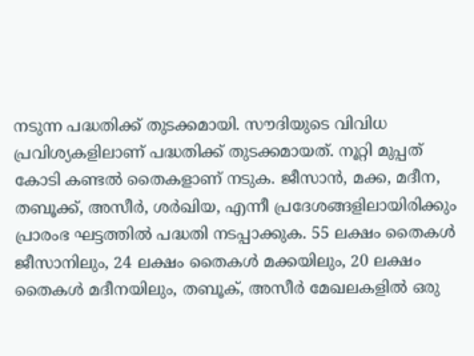നടുന്ന പദ്ധതിക്ക് തുടക്കമായി. സൗദിയുടെ വിവിധ പ്രവിശ്യകളിലാണ് പദ്ധതിക്ക് തുടക്കമായത്. നൂറ്റി മുപ്പത് കോടി കണ്ടൽ തൈകളാണ് നടുക. ജീസാൻ, മക്ക, മദീന, തബൂക്ക്, അസീർ, ശർഖിയ, എന്നീ പ്രദേശങ്ങളിലായിരിക്കും പ്രാരംഭ ഘട്ടത്തിൽ പദ്ധതി നടപ്പാക്കുക. 55 ലക്ഷം തൈകൾ ജീസാനിലും, 24 ലക്ഷം തൈകൾ മക്കയിലും, 20 ലക്ഷം തൈകൾ മദീനയിലും, തബൂക്, അസീർ മേഖലകളിൽ ഒരു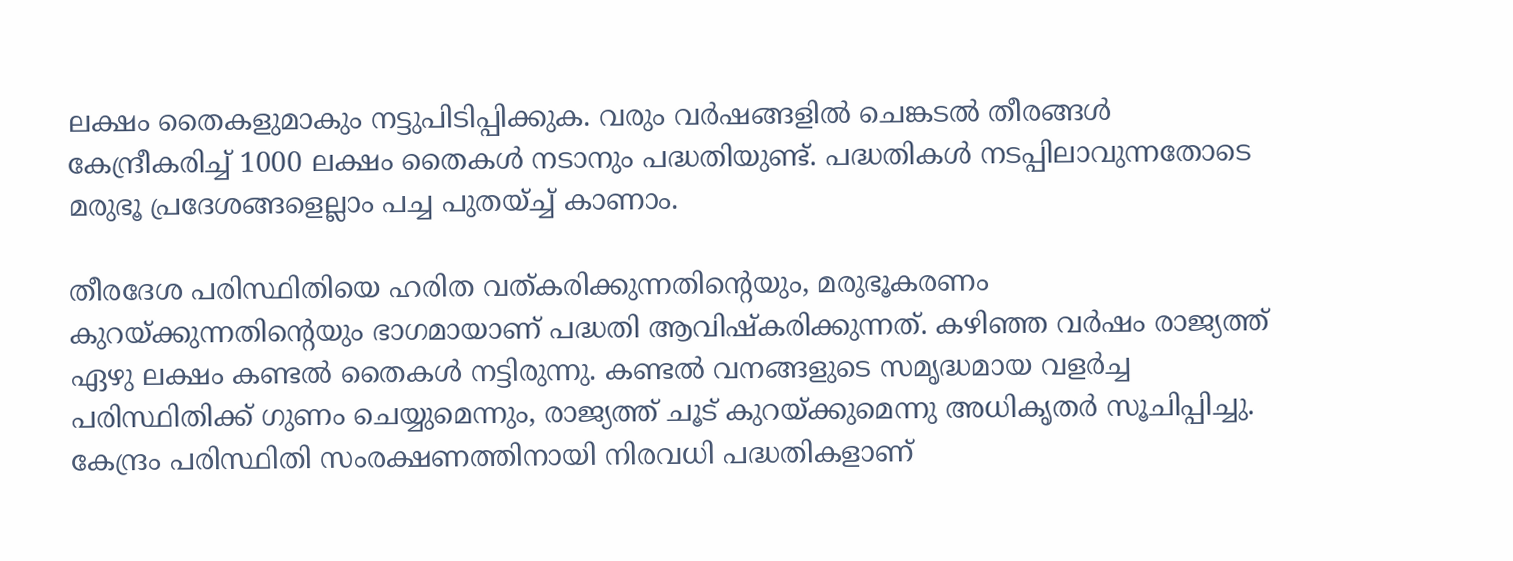ലക്ഷം തൈകളുമാകും നട്ടുപിടിപ്പിക്കുക. വരും വർഷങ്ങളിൽ ചെങ്കടൽ തീരങ്ങൾ കേന്ദ്രീകരിച്ച് 1000 ലക്ഷം തൈകൾ നടാനും പദ്ധതിയുണ്ട്. പദ്ധതികൾ നടപ്പിലാവുന്നതോടെ മരുഭൂ പ്രദേശങ്ങളെല്ലാം പച്ച പുതയ്ച്ച് കാണാം.

തീരദേശ പരിസ്ഥിതിയെ ഹരിത വത്കരിക്കുന്നതിന്റെയും, മരുഭൂകരണം കുറയ്ക്കുന്നതിന്റെയും ഭാഗമായാണ് പദ്ധതി ആവിഷ്‌കരിക്കുന്നത്. കഴിഞ്ഞ വർഷം രാജ്യത്ത് ഏഴു ലക്ഷം കണ്ടൽ തൈകൾ നട്ടിരുന്നു. കണ്ടൽ വനങ്ങളുടെ സമൃദ്ധമായ വളർച്ച പരിസ്ഥിതിക്ക് ഗുണം ചെയ്യുമെന്നും, രാജ്യത്ത് ചൂട് കുറയ്ക്കുമെന്നു അധികൃതർ സൂചിപ്പിച്ചു. കേന്ദ്രം പരിസ്ഥിതി സംരക്ഷണത്തിനായി നിരവധി പദ്ധതികളാണ്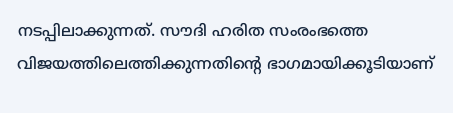നടപ്പിലാക്കുന്നത്. സൗദി ഹരിത സംരംഭത്തെ വിജയത്തിലെത്തിക്കുന്നതിന്റെ ഭാഗമായിക്കൂടിയാണ്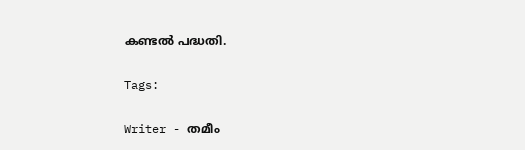കണ്ടൽ പദ്ധതി.

Tags:

Writer - തമീം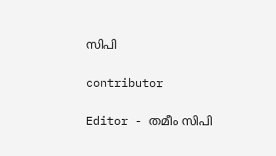സിപി

contributor

Editor - തമീം സിപി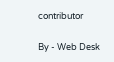contributor

By - Web Desk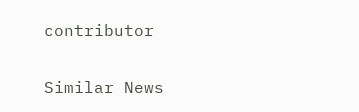contributor

Similar News